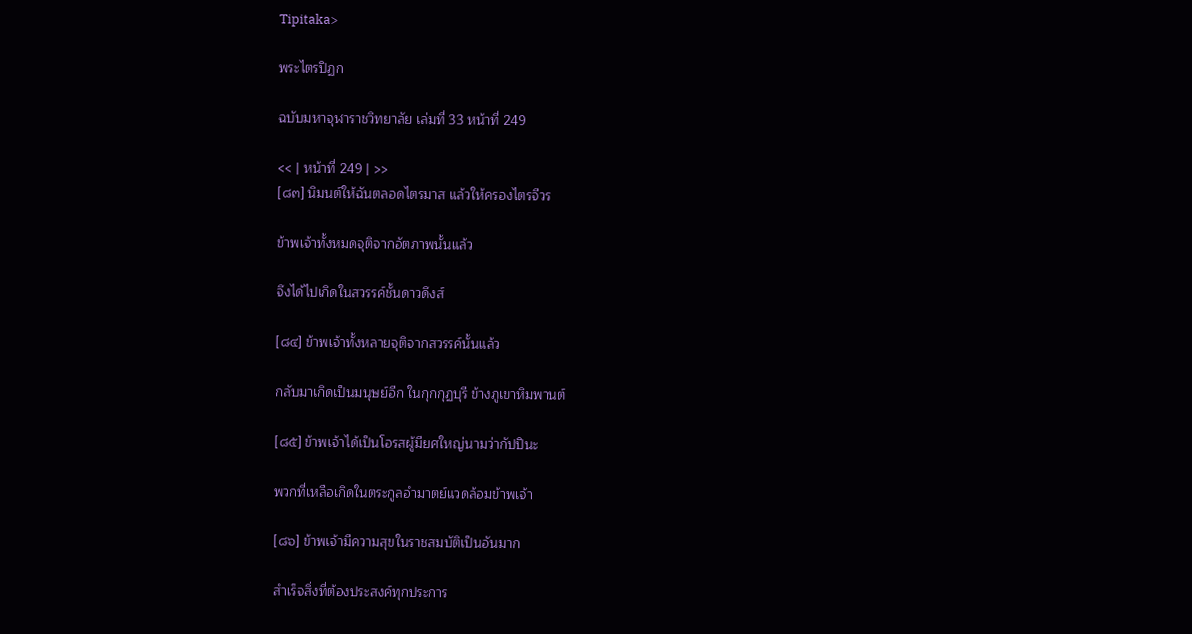Tipitaka>

พระไตรปิฏก

ฉบับมหาจุฬาราชวิทยาลัย เล่มที่ 33 หน้าที่ 249

<< | หน้าที่ 249 | >>
[๘๓] นิมนต์ให้ฉันตลอดไตรมาส แล้วให้ครองไตรจีวร

ข้าพเจ้าทั้งหมดจุติจากอัตภาพนั้นแล้ว

จึงได้ไปเกิดในสวรรค์ชั้นดาวดึงส์

[๘๔] ข้าพเจ้าทั้งหลายจุติจากสวรรค์นั้นแล้ว

กลับมาเกิดเป็นมนุษย์อีก ในกุกกุฏบุรี ข้างภูเขาหิมพานต์

[๘๕] ข้าพเจ้าได้เป็นโอรสผู้มียศใหญ่นามว่ากัปปินะ

พวกที่เหลือเกิดในตระกูลอำมาตย์แวดล้อมข้าพเจ้า

[๘๖] ข้าพเจ้ามีความสุขในราชสมบัติเป็นอันมาก

สำเร็จสิ่งที่ต้องประสงค์ทุกประการ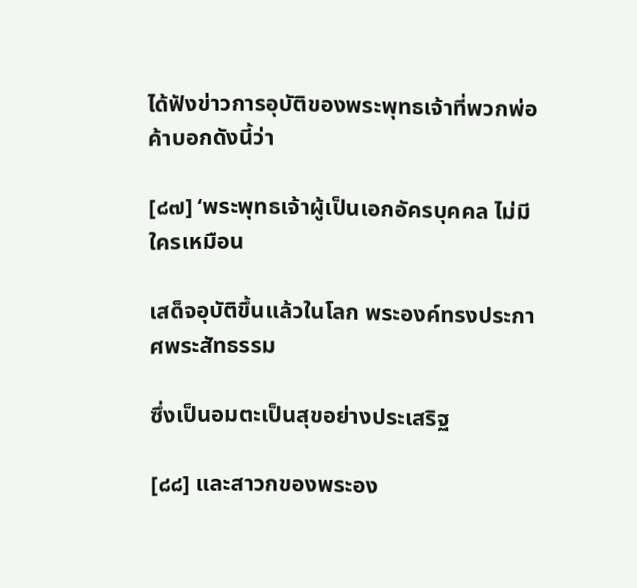ได้ฟังข่าวการอุบัติของพระพุทธเจ้าที่พวกพ่อค้าบอกดังนี้ว่า

[๘๗] ‘พระพุทธเจ้าผู้เป็นเอกอัครบุคคล ไม่มีใครเหมือน

เสด็จอุบัติขึ้นแล้วในโลก พระองค์ทรงประกาศพระสัทธรรม

ซึ่งเป็นอมตะเป็นสุขอย่างประเสริฐ

[๘๘] และสาวกของพระอง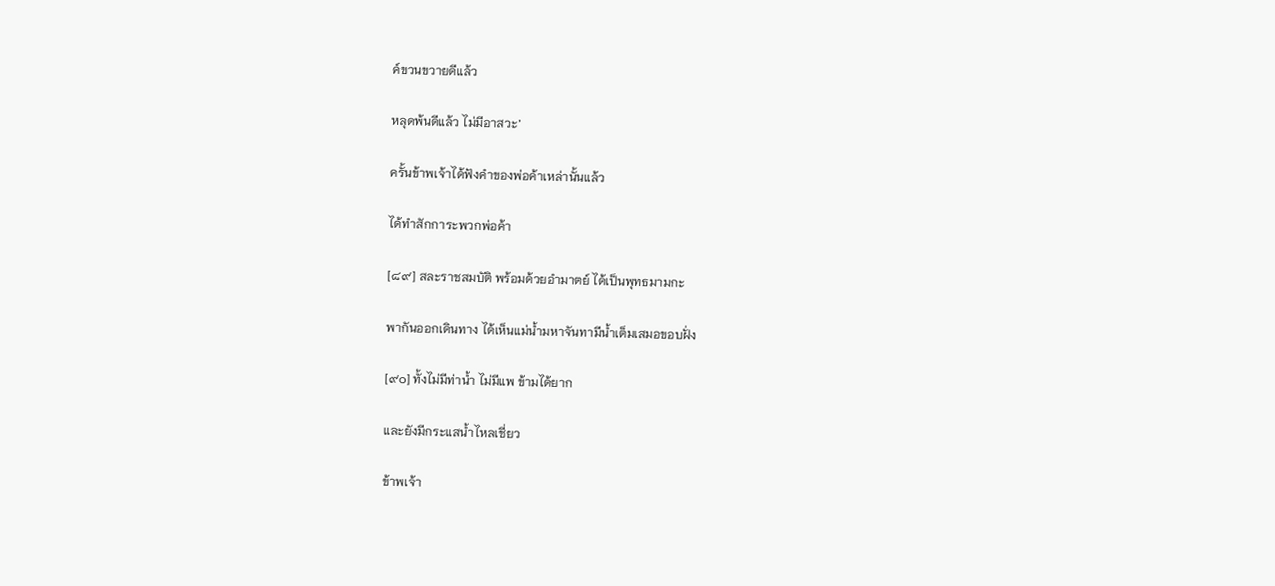ค์ขวนขวายดีแล้ว

หลุดพ้นดีแล้ว ไม่มีอาสวะ’

ครั้นข้าพเจ้าได้ฟังคำของพ่อค้าเหล่านั้นแล้ว

ได้ทำสักการะพวกพ่อค้า

[๘๙] สละราชสมบัติ พร้อมด้วยอำมาตย์ ได้เป็นพุทธมามกะ

พากันออกเดินทาง ได้เห็นแม่น้ำมหาจันทามีน้ำเต็มเสมอขอบฝั่ง

[๙๐] ทั้งไม่มีท่าน้ำ ไม่มีแพ ข้ามได้ยาก

และยังมีกระแสน้ำไหลเชี่ยว

ข้าพเจ้า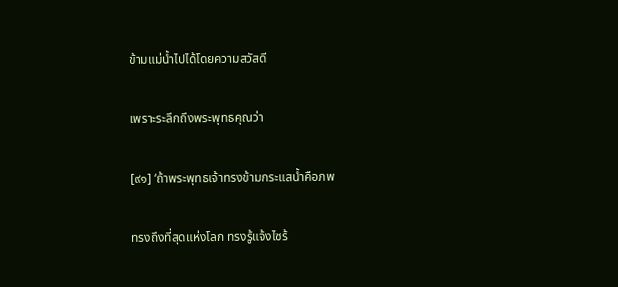ข้ามแม่น้ำไปได้โดยความสวัสดี

เพราะระลึกถึงพระพุทธคุณว่า

[๙๑] ‘ถ้าพระพุทธเจ้าทรงข้ามกระแสน้ำคือภพ

ทรงถึงที่สุดแห่งโลก ทรงรู้แจ้งไซร้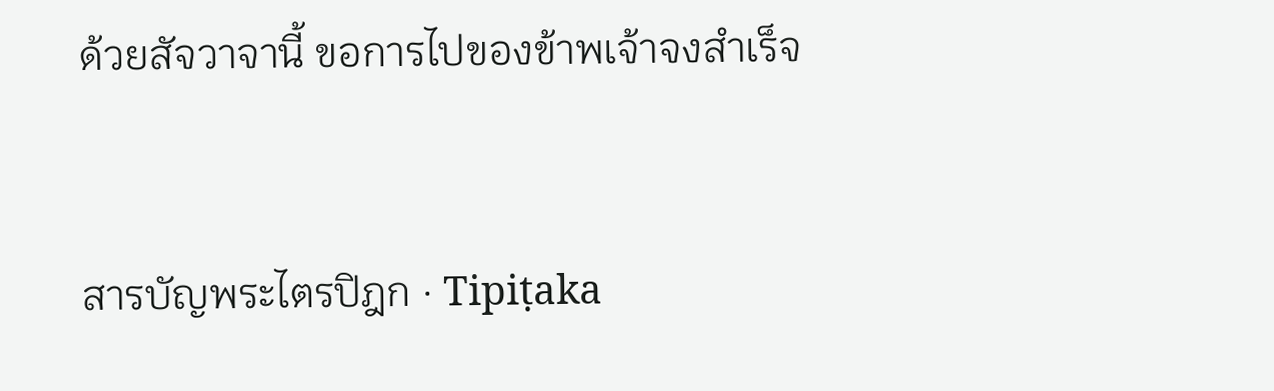ด้วยสัจวาจานี้ ขอการไปของข้าพเจ้าจงสำเร็จ


สารบัญพระไตรปิฎก · Tipiṭaka